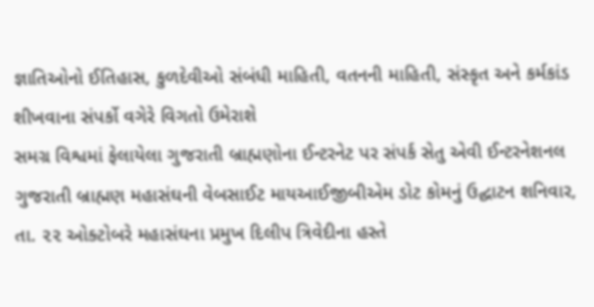જ્ઞાતિઓનો ઈતિહાસ, કુળદેવીઓ સંબંધી માહિતી, વતનની માહિતી, સંસ્કૃત અને કર્મકાંડ શીખવાના સંપર્કો વગેરે વિગતો ઉમેરાશે
સમગ્ર વિશ્વમાં ફેલાયેલા ગુજરાતી બ્રાહ્મણોના ઈન્ટરનેટ પર સંપર્ક સેતુ એવી ઈન્ટરનેશનલ ગુજરાતી બ્રાહ્મણ મહાસંઘની વેબસાઈટ માયઆઈજીબીએમ ડોટ કોમનું ઉદ્ઘાટન શનિવાર, તા. ૨૨ ઓક્ટોબરે મહાસંઘના પ્રમુખ દિલીપ ત્રિવેદીના હસ્તે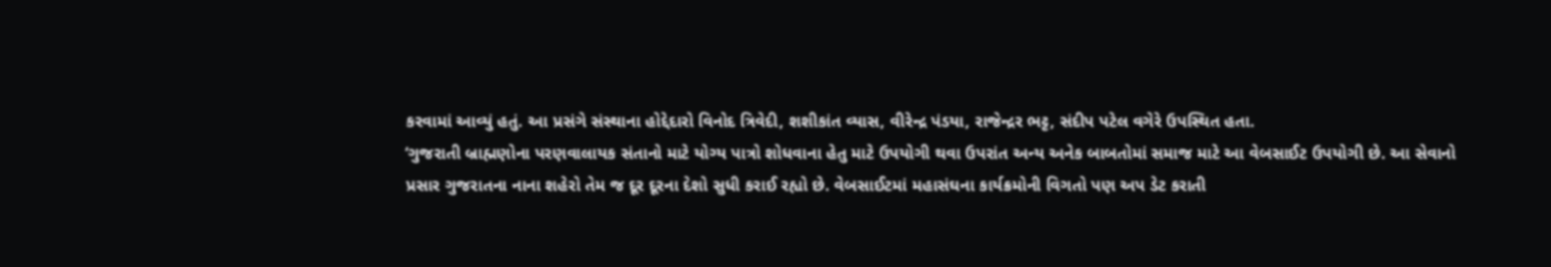કરવામાં આવ્યું હતું. આ પ્રસંગે સંસ્થાના હોદ્દેદારો વિનોદ ત્રિવેદી, શશીકાંત વ્યાસ, વીરેન્દ્ર પંડયા, રાજેન્દ્રર ભટ્ટ, સંદીપ પટેલ વગેરે ઉપસ્થિત હતા.
‘ગુજરાતી બ્રાહ્મણોના પરણવાલાયક સંતાનો માટે યોગ્ય પાત્રો શોધવાના હેતુ માટે ઉપયોગી થવા ઉપરાંત અન્ય અનેક બાબતોમાં સમાજ માટે આ વેબસાઈટ ઉપયોગી છે. આ સેવાનો પ્રસાર ગુજરાતના નાના શહેરો તેમ જ દૂર દૂરના દેશો સુધી કરાઈ રહ્યો છે. વેબસાઈટમાં મહાસંઘના કાર્યક્રમોની વિગતો પણ અપ ડેટ કરાતી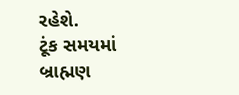રહેશે.
ટૂંક સમયમાં બ્રાહ્મણ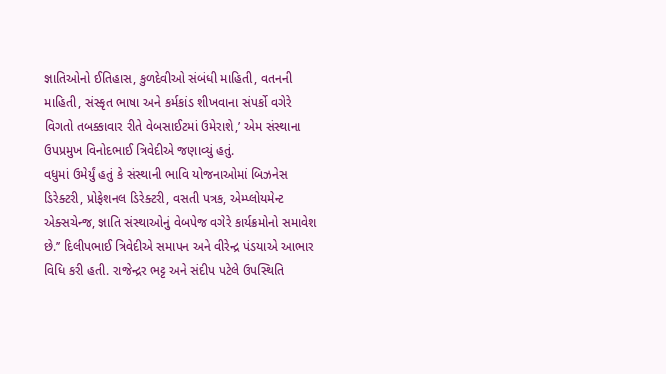જ્ઞાતિઓનો ઈતિહાસ, કુળદેવીઓ સંબંધી માહિતી, વતનની માહિતી, સંસ્કૃત ભાષા અને કર્મકાંડ શીખવાના સંપર્કો વગેરે વિગતો તબક્કાવાર રીતે વેબસાઈટમાં ઉમેરાશે,’ એમ સંસ્થાના ઉપપ્રમુખ વિનોદભાઈ ત્રિવેદીએ જણાવ્યું હતું.
વધુમાં ઉમેર્યું હતું કે સંસ્થાની ભાવિ યોજનાઓમાં બિઝનેસ ડિરેક્ટરી, પ્રોફેશનલ ડિરેક્ટરી, વસતી પત્રક, એમ્પ્લોયમેન્ટ એક્સચેન્જ, જ્ઞાતિ સંસ્થાઓનું વેબપેજ વગેરે કાર્યક્રમોનો સમાવેશ છે.’’ દિલીપભાઈ ત્રિવેદીએ સમાપન અને વીરેન્દ્ર પંડયાએ આભાર વિધિ કરી હતી. રાજેન્દ્રર ભટ્ટ અને સંદીપ પટેલે ઉપસ્થિતિ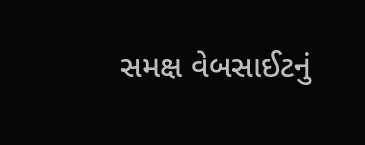સમક્ષ વેબસાઈટનું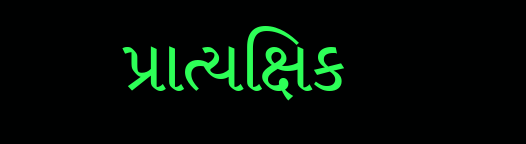પ્રાત્યક્ષિક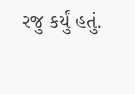રજુ કર્યું હતું.